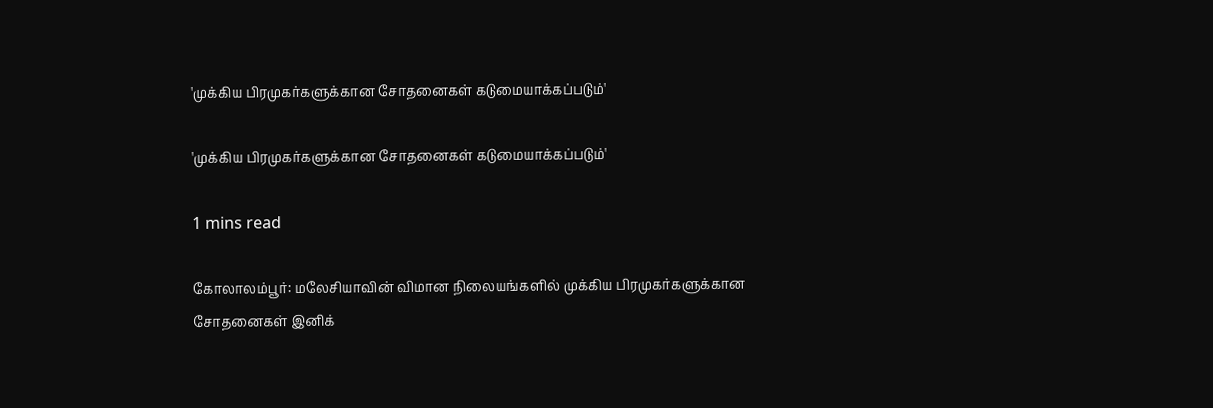'முக்கிய பிரமுகர்களுக்கான சோதனைகள் கடுமையாக்கப்படும்'

'முக்கிய பிரமுகர்களுக்கான சோதனைகள் கடுமையாக்கப்படும்'

1 mins read

கோலாலம்பூர்: மலேசியாவின் விமான நிலையங்களில் முக்கிய பிரமுகர்களுக்கான சோதனைகள் இனிக்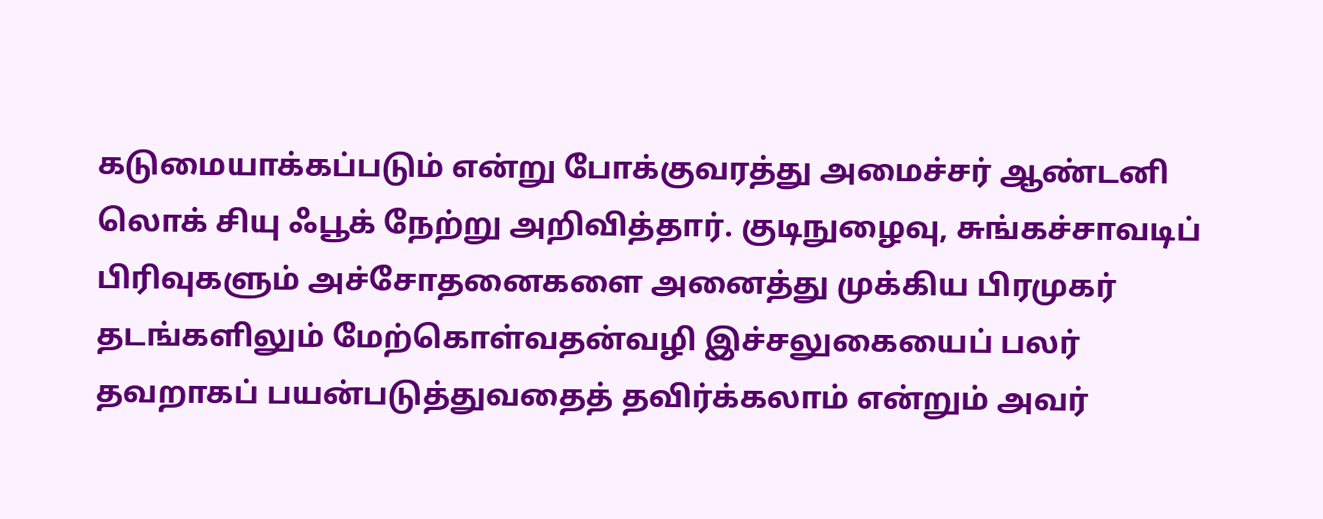கடுமையாக்கப்படும் என்று போக்குவரத்து அமைச்சர் ஆண்டனி லொக் சியு ஃபூக் நேற்று அறிவித்தார். குடிநுழைவு, சுங்கச்சாவடிப் பிரிவுகளும் அச்சோதனைகளை அனைத்து முக்கிய பிரமுகர் தடங்களிலும் மேற்கொள்வதன்வழி இச்சலுகையைப் பலர் தவறாகப் பயன்படுத்துவதைத் தவிர்க்கலாம் என்றும் அவர்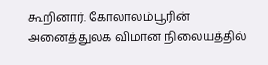கூறினார். கோலாலம்பூரின் அனைத்துலக விமான நிலையத்தில்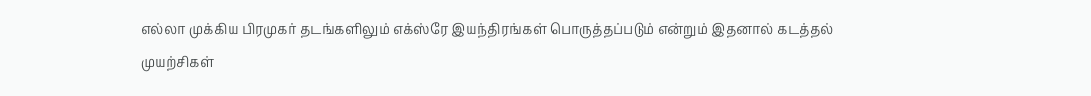எல்லா முக்கிய பிரமுகர் தடங்களிலும் எக்ஸ்ரே இயந்திரங்கள் பொருத்தப்படும் என்றும் இதனால் கடத்தல் முயற்சிகள்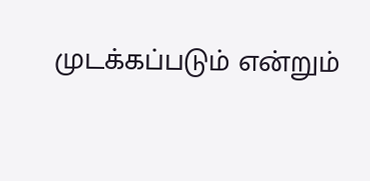முடக்கப்படும் என்றும்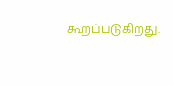கூறப்படுகிறது.